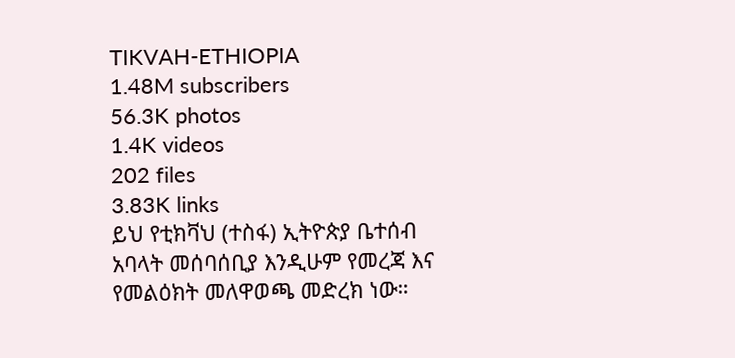TIKVAH-ETHIOPIA
1.48M subscribers
56.3K photos
1.4K videos
202 files
3.83K links
ይህ የቲክቫህ (ተስፋ) ኢትዮጵያ ቤተሰብ አባላት መሰባሰቢያ እንዲሁም የመረጃ እና የመልዕክት መለዋወጫ መድረክ ነው።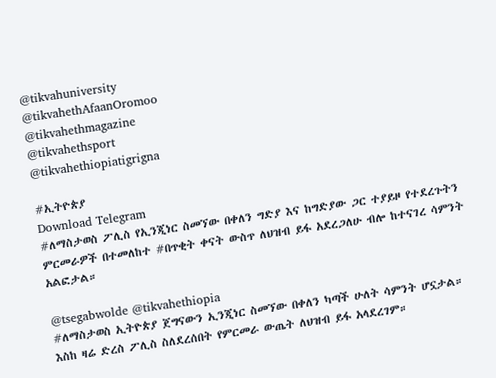@tikvahuniversity
@tikvahethAfaanOromoo
@tikvahethmagazine
@tikvahethsport
@tikvahethiopiatigrigna

#ኢትዮጵያ
Download Telegram
#ለማስታወስ ፖሊስ የኢንጂነር ስመኘው በቀለን ግድያ እና ከግድያው ጋር ተያይዞ የተደረጉትን ምርመራዎች በተመለከተ #በጥቂት ቀናት ውስጥ ለህዝብ ይፋ አደረጋለሁ ብሎ ከተናገረ ሳምንት አልፎታል።

@tsegabwolde @tikvahethiopia
#ለማስታወስ ኢትዮጵያ ጀግናውን ኢንጂነር ስመኘው በቀለን ካጣች ሁለት ሳምንት ሆኗታል። እስከ ዛሬ ድረስ ፖሊስ ስለደረሰበት የምርመራ ውጤት ለህዝብ ይፋ አላደረገም።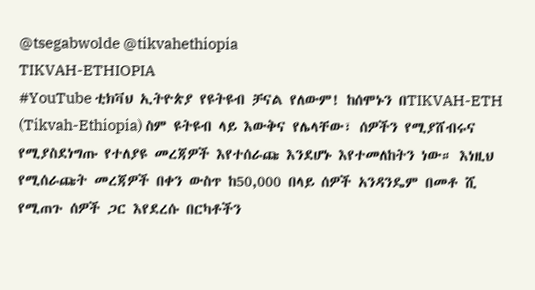@tsegabwolde @tikvahethiopia
TIKVAH-ETHIOPIA
#YouTube ቲክቫህ ኢትዮጵያ የዩትዩብ ቻናል የለውም! ከሰሞኑን በTIKVAH-ETH (Tikvah-Ethiopia) ስም ዩትዩብ ላይ እውቅና የሌላቸው፣ ሰዎችን የሚያሸብሩና የሚያስደነግጡ የተለያዩ መረጃዎች እየተሰራጩ እንደሆኑ እየተመለከትን ነው። እነዚህ የሚሰራጩት መረጃዎች በቀን ውስጥ ከ50,000 በላይ ሰዎች አንዳንዴም በመቶ ሺ የሚጠጉ ሰዎች ጋር እየደረሱ በርካቶችን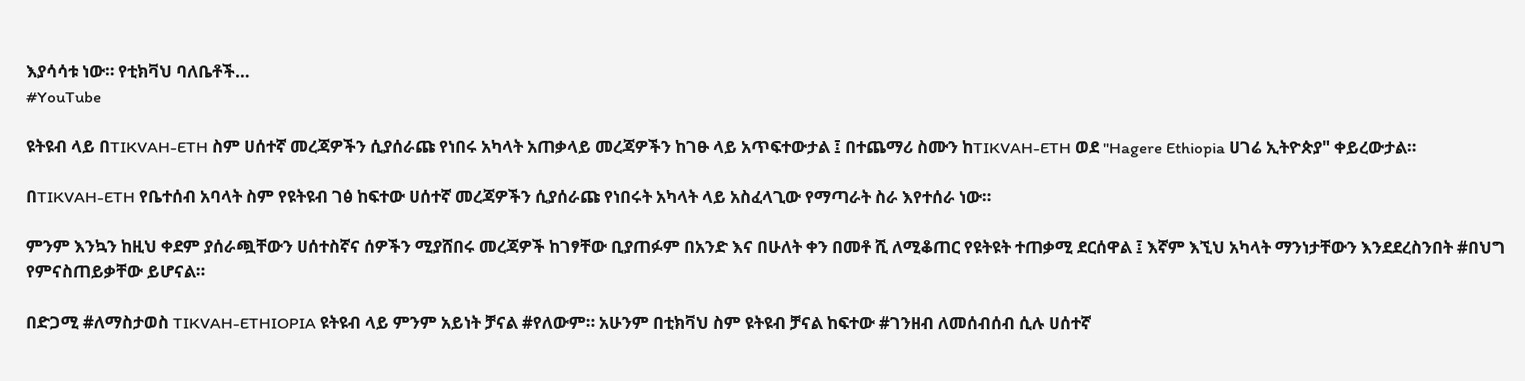እያሳሳቱ ነው። የቲክቫህ ባለቤቶች…
#YouTube

ዩትዩብ ላይ በTIKVAH-ETH ስም ሀሰተኛ መረጃዎችን ሲያሰራጩ የነበሩ አካላት አጠቃላይ መረጃዎችን ከገፁ ላይ አጥፍተውታል ፤ በተጨማሪ ስሙን ከTIKVAH-ETH ወደ "Hagere Ethiopia ሀገሬ ኢትዮጵያ" ቀይረውታል።

በTIKVAH-ETH የቤተሰብ አባላት ስም የዩትዩብ ገፅ ከፍተው ሀሰተኛ መረጃዎችን ሲያሰራጩ የነበሩት አካላት ላይ አስፈላጊው የማጣራት ስራ እየተሰራ ነው።

ምንም እንኳን ከዚህ ቀደም ያሰራጯቸውን ሀሰተስኛና ሰዎችን ሚያሸበሩ መረጃዎች ከገፃቸው ቢያጠፉም በአንድ እና በሁለት ቀን በመቶ ሺ ለሚቆጠር የዩትዩት ተጠቃሚ ደርሰዋል ፤ እኛም እኚህ አካላት ማንነታቸውን እንደደረስንበት #በህግ የምናስጠይቃቸው ይሆናል።

በድጋሚ #ለማስታወስ TIKVAH-ETHIOPIA ዩትዩብ ላይ ምንም አይነት ቻናል #የለውም። አሁንም በቲክቫህ ስም ዩትዩብ ቻናል ከፍተው #ገንዘብ ለመሰብሰብ ሲሉ ሀሰተኛ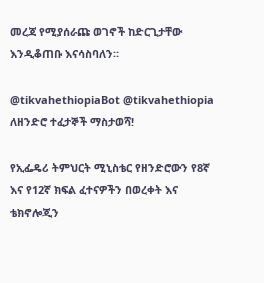መረጃ የሚያሰራጩ ወገኖች ከድርጊታቸው እንዲቆጠቡ እናሳስባለን።

@tikvahethiopiaBot @tikvahethiopia
ለዘንድሮ ተፈታኞች ማስታወሻ!

የኢፌዴሪ ትምህርት ሚኒስቴር የዘንድሮውን የ8ኛ እና የ12ኛ ክፍል ፈተናዎችን በወረቀት እና ቴክኖሎጂን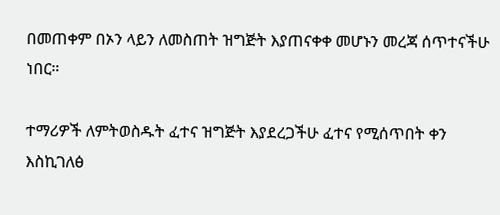በመጠቀም በኦን ላይን ለመስጠት ዝግጅት እያጠናቀቀ መሆኑን መረጃ ሰጥተናችሁ ነበር።

ተማሪዎች ለምትወስዱት ፈተና ዝግጅት እያደረጋችሁ ፈተና የሚሰጥበት ቀን እስኪገለፅ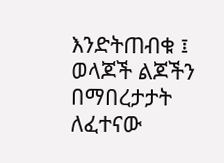እንድትጠብቁ ፤ ወላጆች ልጆችን በማበረታታት ለፈተናው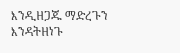እንዲዘጋጁ ማድረጉን እንዳትዘነጉ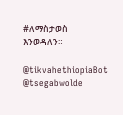#ለማስታወስ እንወዳለን።

@tikvahethiopiaBot @tsegabwolde